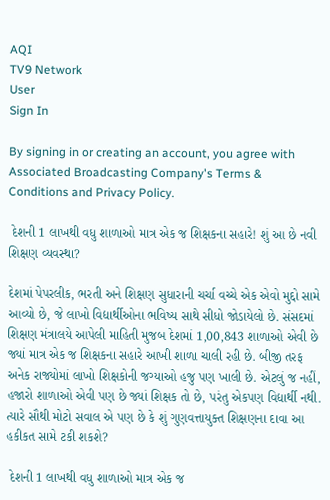AQI
TV9 Network
User
Sign In

By signing in or creating an account, you agree with Associated Broadcasting Company's Terms & Conditions and Privacy Policy.

 દેશની 1 લાખથી વધુ શાળાઓ માત્ર એક જ શિક્ષકના સહારે! શું આ છે નવી શિક્ષણ વ્યવસ્થા?

દેશમાં પેપરલીક, ભરતી અને શિક્ષણ સુધારાની ચર્ચા વચ્ચે એક એવો મુદ્દો સામે આવ્યો છે, જે લાખો વિદ્યાર્થીઓના ભવિષ્ય સાથે સીધો જોડાયેલો છે. સંસદમાં શિક્ષણ મંત્રાલયે આપેલી માહિતી મુજબ દેશમાં 1,00,843 શાળાઓ એવી છે જ્યાં માત્ર એક જ શિક્ષકના સહારે આખી શાળા ચાલી રહી છે. બીજી તરફ અનેક રાજ્યોમાં લાખો શિક્ષકોની જગ્યાઓ હજુ પણ ખાલી છે. એટલું જ નહીં, હજારો શાળાઓ એવી પણ છે જ્યાં શિક્ષક તો છે, પરંતુ એકપણ વિદ્યાર્થી નથી. ત્યારે સૌથી મોટો સવાલ એ પણ છે કે શું ગુણવત્તાયુક્ત શિક્ષણના દાવા આ હકીકત સામે ટકી શકશે?

 દેશની 1 લાખથી વધુ શાળાઓ માત્ર એક જ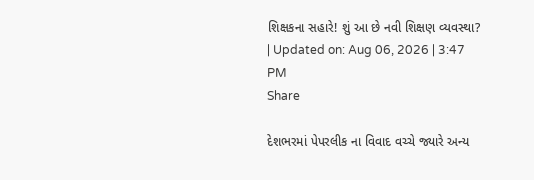શિક્ષકના સહારે! શું આ છે નવી શિક્ષણ વ્યવસ્થા?
| Updated on: Aug 06, 2026 | 3:47 PM
Share

દેશભરમાં પેપરલીક ના વિવાદ વચ્ચે જ્યારે અન્ય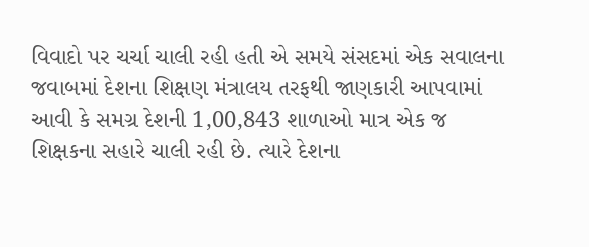વિવાદો પર ચર્ચા ચાલી રહી હતી એ સમયે સંસદમાં એક સવાલના જવાબમાં દેશના શિક્ષણ મંત્રાલય તરફથી જાણકારી આપવામાં આવી કે સમગ્ર દેશની 1,00,843 શાળાઓ માત્ર એક જ શિક્ષકના સહારે ચાલી રહી છે. ત્યારે દેશના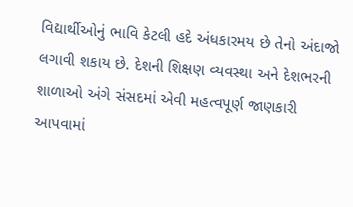વિદ્યાર્થીઓનું ભાવિ કેટલી હદે અંધકારમય છે તેનો અંદાજો લગાવી શકાય છે. દેશની શિક્ષણ વ્યવસ્થા અને દેશભરની શાળાઓ અંગે સંસદમાં એવી મહત્વપૂર્ણ જાણકારી આપવામાં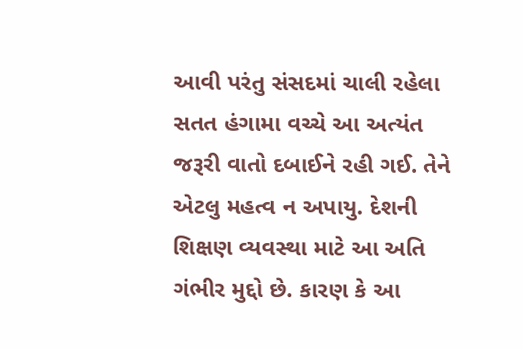આવી પરંતુ સંસદમાં ચાલી રહેલા સતત હંગામા વચ્ચે આ અત્યંત જરૂરી વાતો દબાઈને રહી ગઈ. તેને એટલુ મહત્વ ન અપાયુ. દેશની શિક્ષણ વ્યવસ્થા માટે આ અતિ ગંભીર મુદ્દો છે. કારણ કે આ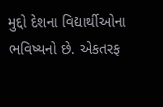મુદ્દો દેશના વિદ્યાર્થીઓના ભવિષ્યનો છે. એકતરફ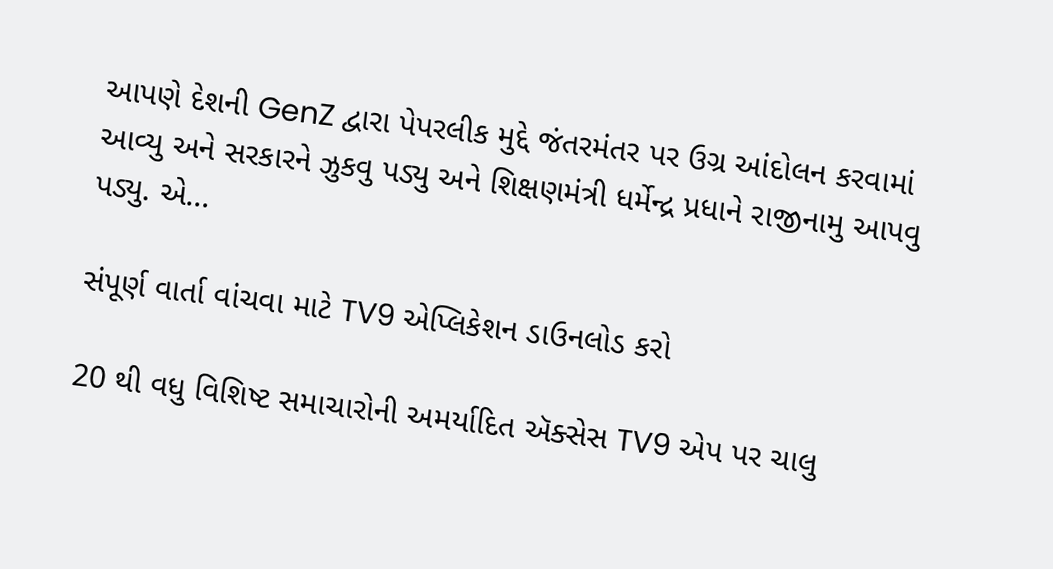આપણે દેશની GenZ દ્વારા પેપરલીક મુદ્દે જંતરમંતર પર ઉગ્ર આંદોલન કરવામાં આવ્યુ અને સરકારને ઝુકવુ પડ્યુ અને શિક્ષણમંત્રી ધર્મેન્દ્ર પ્રધાને રાજીનામુ આપવુ પડ્યુ. એ...

સંપૂર્ણ વાર્તા વાંચવા માટે TV9 એપ્લિકેશન ડાઉનલોડ કરો

20 થી વધુ વિશિષ્ટ સમાચારોની અમર્યાદિત ઍક્સેસ TV9 એપ પર ચાલુ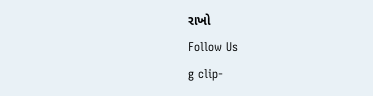રાખો
Follow Us
g clip-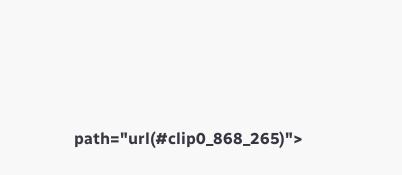path="url(#clip0_868_265)">